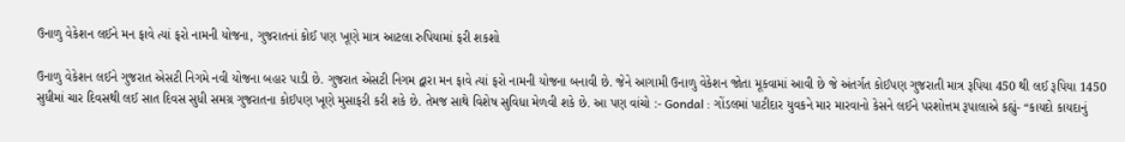ઉનાળુ વેકેશન લઈને મન ફાવે ત્યાં ફરો નામની યોજના, ગુજરાતનાં કોઈ પણ ખૂણે માત્ર આટલા રુપિયામાં ફરી શકશો

ઉનાળુ વેકેશન લઈને ગુજરાત એસટી નિગમે નવી યોજના બહાર પાડી છે. ગુજરાત એસટી નિગમ દ્વારા મન ફાવે ત્યાં ફરો નામની યોજના બનાવી છે. જેને આગામી ઉનાળુ વેકેશન જોતા મૂકવામાં આવી છે જે અંતર્ગત કોઈપણ ગુજરાતી માત્ર રૂપિયા 450 થી લઈ રૂપિયા 1450 સુધીમાં ચાર દિવસથી લઈ સાત દિવસ સુધી સમગ્ર ગુજરાતના કોઈપણ ખૂણે મુસાફરી કરી શકે છે. તેમજ સાથે વિશેષ સુવિધા મેળવી શકે છે. આ પણ વાંચો :- Gondal : ગોંડલમાં પાટીદાર યુવકને માર મારવાનો કેસને લઈને પરશોત્તમ રૂપાલાએ કહ્યું- “કાયદો કાયદાનું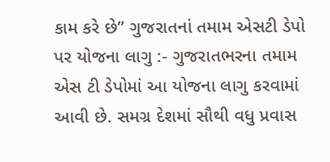કામ કરે છે” ગુજરાતનાં તમામ એસટી ડેપો પર યોજના લાગુ :- ગુજરાતભરના તમામ એસ ટી ડેપોમાં આ યોજના લાગુ કરવામાં આવી છે. સમગ્ર દેશમાં સૌથી વધુ પ્રવાસ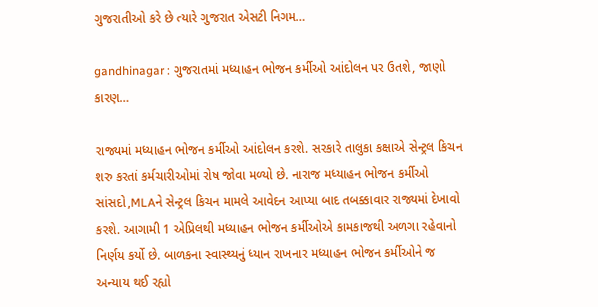ગુજરાતીઓ કરે છે ત્યારે ગુજરાત એસટી નિગમ…

gandhinagar : ગુજરાતમાં મધ્યાહન ભોજન કર્મીઓ આંદોલન પર ઉતશે, જાણો કારણ…

રાજ્યમાં મધ્યાહન ભોજન કર્મીઓ આંદોલન કરશે. સરકારે તાલુકા કક્ષાએ સેન્ટ્રલ કિચન શરુ કરતાં કર્મચારીઓમાં રોષ જોવા મળ્યો છે. નારાજ મધ્યાહન ભોજન કર્મીઓ સાંસદો,MLAને સેન્ટ્રલ કિચન મામલે આવેદન આપ્યા બાદ તબક્કાવાર રાજ્યમાં દેખાવો કરશે. આગામી 1 એપ્રિલથી મધ્યાહન ભોજન કર્મીઓએ કામકાજથી અળગા રહેવાનો નિર્ણય કર્યો છે. બાળકના સ્વાસ્થ્યનું ધ્યાન રાખનાર મધ્યાહન ભોજન કર્મીઓને જ અન્યાય થઈ રહ્યો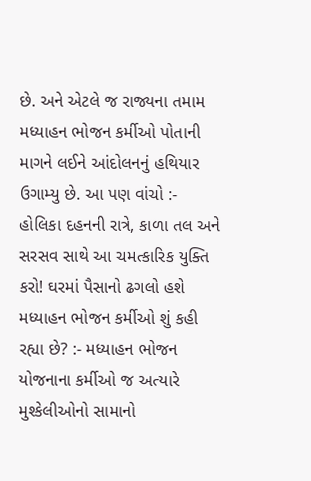છે. અને એટલે જ રાજ્યના તમામ મધ્યાહન ભોજન કર્મીઓ પોતાની માગને લઈને આંદોલનનું હથિયાર ઉગામ્યુ છે. આ પણ વાંચો :- હોલિકા દહનની રાત્રે, કાળા તલ અને સરસવ સાથે આ ચમત્કારિક યુક્તિ કરો! ઘરમાં પૈસાનો ઢગલો હશે મધ્યાહન ભોજન કર્મીઓ શું કહી રહ્યા છે? :- મધ્યાહન ભોજન યોજનાના કર્મીઓ જ અત્યારે મુશ્કેલીઓનો સામાનો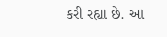કરી રહ્યા છે. આ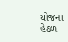યોજના હેઠળ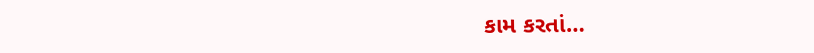કામ કરતાં…